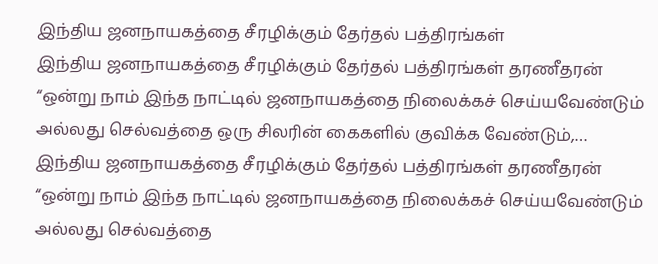இந்திய ஜனநாயகத்தை சீரழிக்கும் தேர்தல் பத்திரங்கள்
இந்திய ஜனநாயகத்தை சீரழிக்கும் தேர்தல் பத்திரங்கள் தரணீதரன் “ஒன்று நாம் இந்த நாட்டில் ஜனநாயகத்தை நிலைக்கச் செய்யவேண்டும் அல்லது செல்வத்தை ஒரு சிலரின் கைகளில் குவிக்க வேண்டும்,…
இந்திய ஜனநாயகத்தை சீரழிக்கும் தேர்தல் பத்திரங்கள் தரணீதரன் “ஒன்று நாம் இந்த நாட்டில் ஜனநாயகத்தை நிலைக்கச் செய்யவேண்டும் அல்லது செல்வத்தை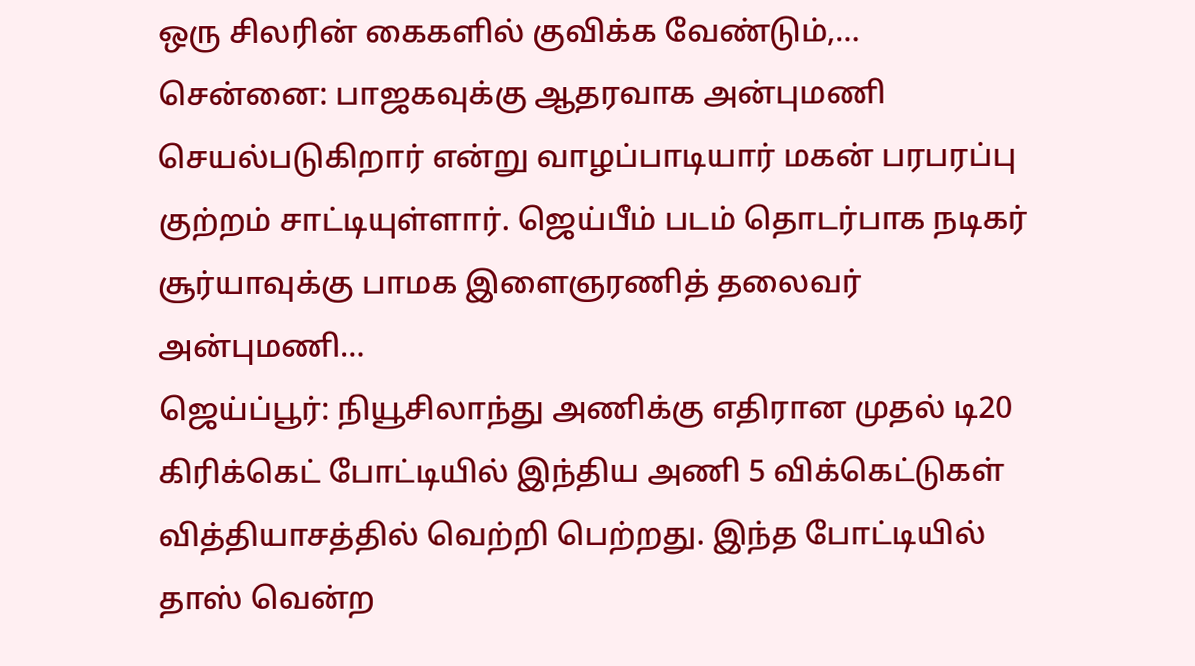ஒரு சிலரின் கைகளில் குவிக்க வேண்டும்,…
சென்னை: பாஜகவுக்கு ஆதரவாக அன்புமணி செயல்படுகிறார் என்று வாழப்பாடியார் மகன் பரபரப்பு குற்றம் சாட்டியுள்ளார். ஜெய்பீம் படம் தொடர்பாக நடிகர் சூர்யாவுக்கு பாமக இளைஞரணித் தலைவர் அன்புமணி…
ஜெய்ப்பூர்: நியூசிலாந்து அணிக்கு எதிரான முதல் டி20 கிரிக்கெட் போட்டியில் இந்திய அணி 5 விக்கெட்டுகள் வித்தியாசத்தில் வெற்றி பெற்றது. இந்த போட்டியில் தாஸ் வென்ற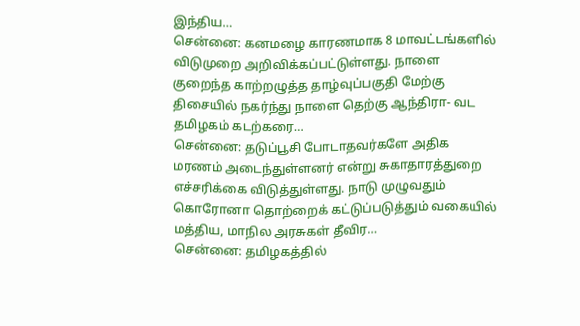இந்திய…
சென்னை: கனமழை காரணமாக 8 மாவட்டங்களில் விடுமுறை அறிவிக்கப்பட்டுள்ளது. நாளை குறைந்த காற்றழுத்த தாழ்வுப்பகுதி மேற்கு திசையில் நகர்ந்து நாளை தெற்கு ஆந்திரா- வட தமிழகம் கடற்கரை…
சென்னை: தடுப்பூசி போடாதவர்களே அதிக மரணம் அடைந்துள்ளனர் என்று சுகாதாரத்துறை எச்சரிக்கை விடுத்துள்ளது. நாடு முழுவதும் கொரோனா தொற்றைக் கட்டுப்படுத்தும் வகையில் மத்திய, மாநில அரசுகள் தீவிர…
சென்னை: தமிழகத்தில்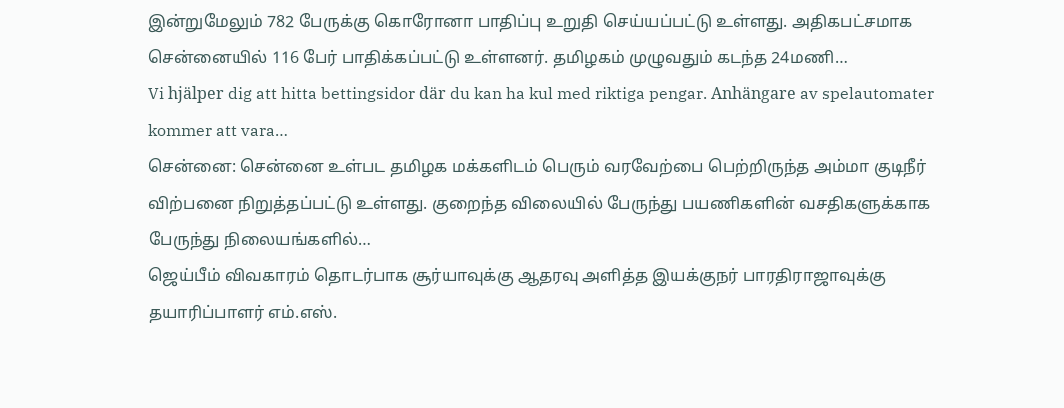இன்றுமேலும் 782 பேருக்கு கொரோனா பாதிப்பு உறுதி செய்யப்பட்டு உள்ளது. அதிகபட்சமாக சென்னையில் 116 பேர் பாதிக்கப்பட்டு உள்ளனர். தமிழகம் முழுவதும் கடந்த 24மணி…
Vi hjälper dig att hitta bettingsidor där du kan ha kul med riktiga pengar. Anhängare av spelautomater kommer att vara…
சென்னை: சென்னை உள்பட தமிழக மக்களிடம் பெரும் வரவேற்பை பெற்றிருந்த அம்மா குடிநீர் விற்பனை நிறுத்தப்பட்டு உள்ளது. குறைந்த விலையில் பேருந்து பயணிகளின் வசதிகளுக்காக பேருந்து நிலையங்களில்…
ஜெய்பீம் விவகாரம் தொடர்பாக சூர்யாவுக்கு ஆதரவு அளித்த இயக்குநர் பாரதிராஜாவுக்கு தயாரிப்பாளர் எம்.எஸ்.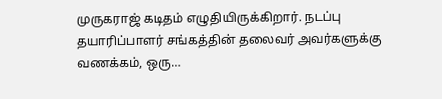முருகராஜ் கடிதம் எழுதியிருக்கிறார். நடப்பு தயாரிப்பாளர் சங்கத்தின் தலைவர் அவர்களுக்கு வணக்கம், ஒரு…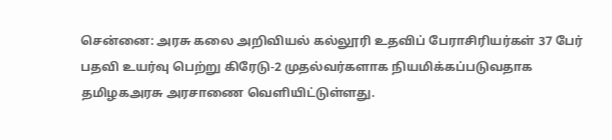சென்னை: அரசு கலை அறிவியல் கல்லூரி உதவிப் பேராசிரியர்கள் 37 பேர் பதவி உயர்வு பெற்று கிரேடு-2 முதல்வர்களாக நியமிக்கப்படுவதாக தமிழகஅரசு அரசாணை வெளியிட்டுள்ளது.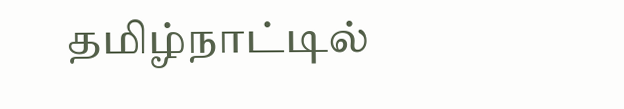தமிழ்நாட்டில்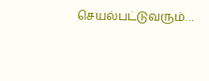செயல்பட்டுவரும்…